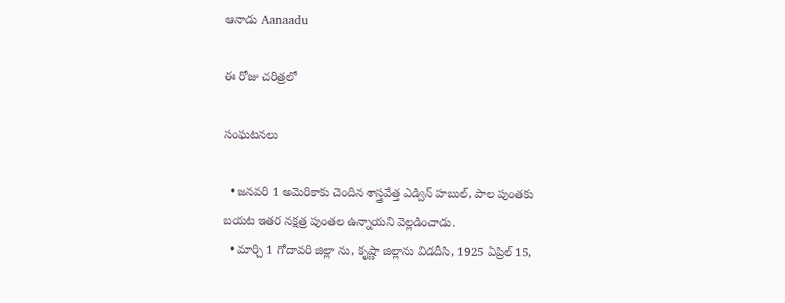ఆనాడు Aanaadu

ఈ రోజు చరిత్రలో

సంఘటనలు

  • జనవరి 1 అమెరికాకు చెందిన శాస్త్రవేత్త ఎడ్విన్ హబుల్, పాల పుంతకు బయట ఇతర నక్షత్ర పుంతల ఉన్నాయని వెల్లడించాడు.
  • మార్చి 1 గోదావరి జిల్లా ను, కృష్ణా జిల్లాను విడదీసి, 1925 ఏప్రిల్ 15,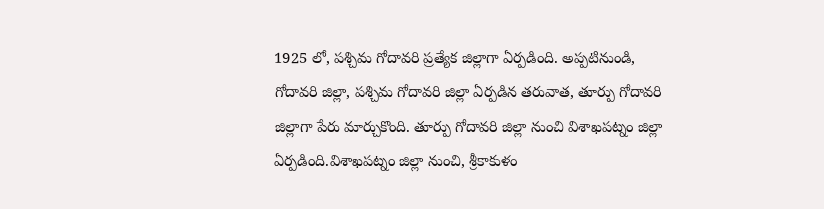1925 లో, పశ్చిమ గోదావరి ప్రత్యేక జిల్లాగా ఏర్పడింది. అప్పటినుండి, గోదావరి జిల్లా, పశ్చిమ గోదావరి జిల్లా ఏర్పడిన తరువాత, తూర్పు గోదావరి జిల్లాగా పేరు మార్చుకొంది. తూర్పు గోదావరి జిల్లా నుంచి విశాఖపట్నం జిల్లా ఏర్పడింది.విశాఖపట్నం జిల్లా నుంచి, శ్రీకాకుళం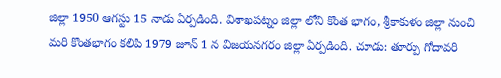జిల్లా 1950 ఆగస్టు 15 నాడు ఏర్పడింది. విశాఖపట్నం జిల్లా లోని కొంత భాగం, శ్రీకాకుళం జిల్లా నుంచి మరి కొంతభాగం కలిపి 1979 జూన్ 1 న విజయనగరం జిల్లా ఏర్పడింది. చూడు: తూర్పు గోదావరి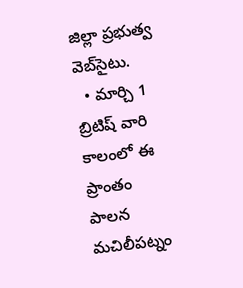జిల్లా ప్రభుత్వ వెబ్‌సైటు.
  • మార్చి 1 బ్రిటిష్‌ వారి కాలంలో ఈ ప్రాంతం పాలన మచిలీపట్నం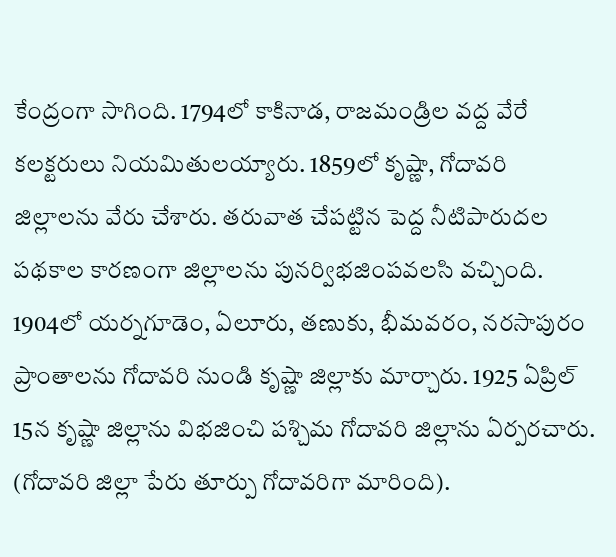కేంద్రంగా సాగింది. 1794లో కాకినాడ, రాజమండ్రిల వద్ద వేరే కలక్టరులు నియమితులయ్యారు. 1859లో కృష్ణా, గోదావరి జిల్లాలను వేరు చేశారు. తరువాత చేపట్టిన పెద్ద నీటిపారుదల పథకాల కారణంగా జిల్లాలను పునర్విభజింపవలసి వచ్చింది. 1904లో యర్నగూడెం, ఏలూరు, తణుకు, భీమవరం, నరసాపురం ప్రాంతాలను గోదావరి నుండి కృష్ణా జిల్లాకు మార్చారు. 1925 ఏప్రిల్ 15న కృష్ణా జిల్లాను విభజించి పశ్చిమ గోదావరి జిల్లాను ఏర్పరచారు. (గోదావరి జిల్లా పేరు తూర్పు గోదావరిగా మారింది).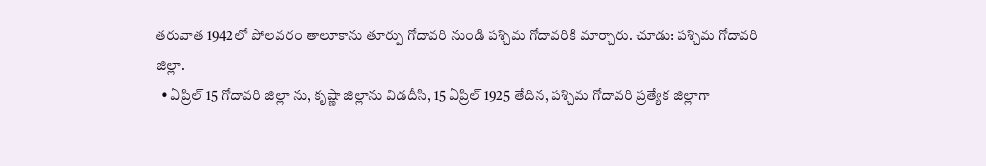తరువాత 1942లో పోలవరం తాలూకాను తూర్పు గోదావరి నుండి పశ్చిమ గోదావరికి మార్చారు. చూడు: పశ్చిమ గోదావరి జిల్లా.
  • ఏప్రిల్ 15 గోదావరి జిల్లా ను, కృష్ణా జిల్లాను విడదీసి, 15 ఏప్రిల్ 1925 తేదిన, పశ్చిమ గోదావరి ప్రత్యేక జిల్లాగా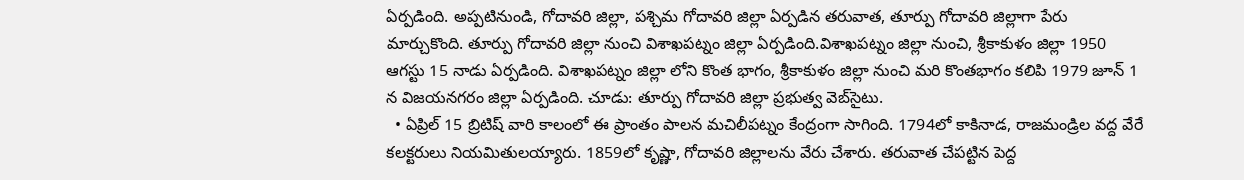ఏర్పడింది. అప్పటినుండి, గోదావరి జిల్లా, పశ్చిమ గోదావరి జిల్లా ఏర్పడిన తరువాత, తూర్పు గోదావరి జిల్లాగా పేరు మార్చుకొంది. తూర్పు గోదావరి జిల్లా నుంచి విశాఖపట్నం జిల్లా ఏర్పడింది.విశాఖపట్నం జిల్లా నుంచి, శ్రీకాకుళం జిల్లా 1950 ఆగస్టు 15 నాడు ఏర్పడింది. విశాఖపట్నం జిల్లా లోని కొంత భాగం, శ్రీకాకుళం జిల్లా నుంచి మరి కొంతభాగం కలిపి 1979 జూన్ 1 న విజయనగరం జిల్లా ఏర్పడింది. చూడు: తూర్పు గోదావరి జిల్లా ప్రభుత్వ వెబ్‌సైటు.
  • ఏప్రిల్ 15 బ్రిటిష్‌ వారి కాలంలో ఈ ప్రాంతం పాలన మచిలీపట్నం కేంద్రంగా సాగింది. 1794లో కాకినాడ, రాజమండ్రిల వద్ద వేరే కలక్టరులు నియమితులయ్యారు. 1859లో కృష్ణా, గోదావరి జిల్లాలను వేరు చేశారు. తరువాత చేపట్టిన పెద్ద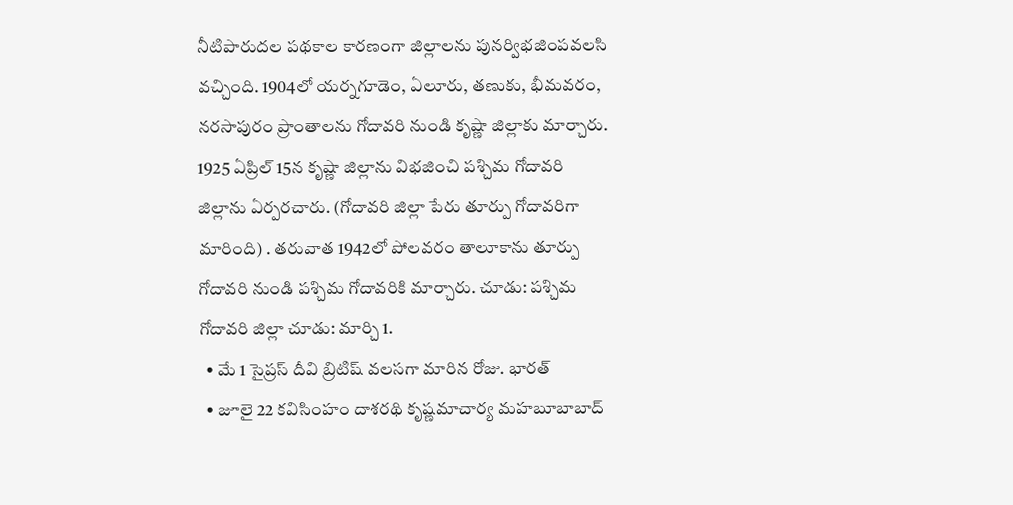నీటిపారుదల పథకాల కారణంగా జిల్లాలను పునర్విభజింపవలసి వచ్చింది. 1904లో యర్నగూడెం, ఏలూరు, తణుకు, భీమవరం, నరసాపురం ప్రాంతాలను గోదావరి నుండి కృష్ణా జిల్లాకు మార్చారు. 1925 ఏప్రిల్ 15న కృష్ణా జిల్లాను విభజించి పశ్చిమ గోదావరి జిల్లాను ఏర్పరచారు. (గోదావరి జిల్లా పేరు తూర్పు గోదావరిగా మారింది) . తరువాత 1942లో పోలవరం తాలూకాను తూర్పు గోదావరి నుండి పశ్చిమ గోదావరికి మార్చారు. చూడు: పశ్చిమ గోదావరి జిల్లా చూడు: మార్చి 1.
  • మే 1 సైప్రస్ దీవి బ్రిటిష్ వలసగా మారిన రోజు. భారత్
  • జూలై 22 కవిసింహం దాశరథి కృష్ణమాచార్య మహబూబాబాద్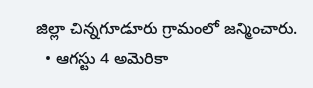జిల్లా చిన్నగూడూరు గ్రామంలో జన్మించారు.
  • ఆగస్టు 4 అమెరికా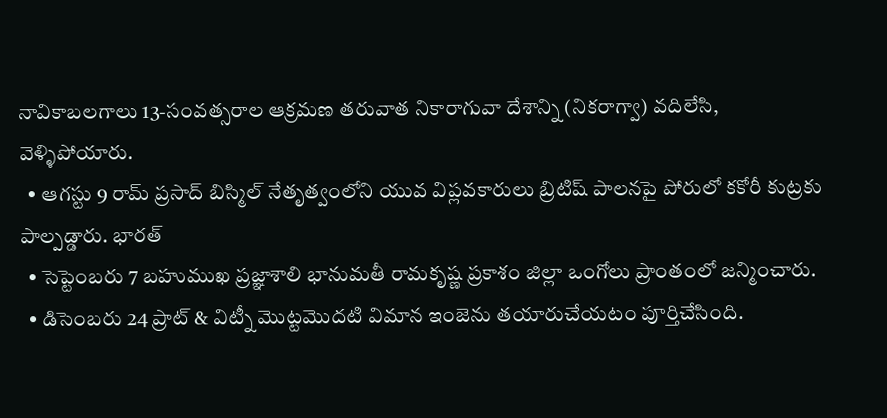నావికాబలగాలు 13-సంవత్సరాల ఆక్రమణ తరువాత నికారాగువా దేశాన్ని (నికరాగ్వా) వదిలేసి, వెళ్ళిపోయారు.
  • ఆగస్టు 9 రామ్ ప్రసాద్ బిస్మిల్ నేతృత్వంలోని యువ విప్లవకారులు బ్రిటిష్ పాలనపై పోరులో కకోరీ కుట్రకు పాల్పడ్డారు. భారత్
  • సెప్టెంబరు 7 బహుముఖ ప్రజ్ఞాశాలి భానుమతీ రామకృష్ణ ప్రకాశం జిల్లా ఒంగోలు ప్రాంతంలో జన్మించారు.
  • డిసెంబరు 24 ప్రాట్ & విట్నీ మొట్టమొదటి విమాన ఇంజెను తయారుచేయటం పూర్తిచేసింది.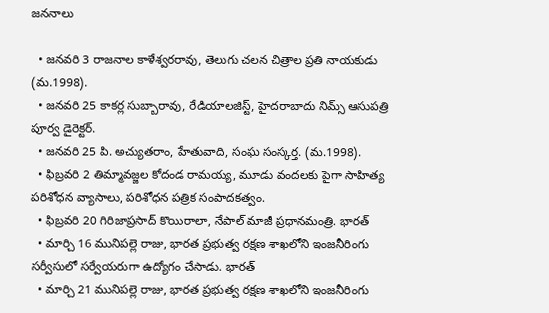జననాలు

  • జనవరి 3 రాజనాల కాళేశ్వరరావు, తెలుగు చలన చిత్రాల ప్రతి నాయకుడు (మ.1998).
  • జనవరి 25 కాకర్ల సుబ్బారావు, రేడియాలజిస్ట్, హైదరాబాదు నిమ్స్ ఆసుపత్రి పూర్వ డైరెక్టర్.
  • జనవరి 25 పి. అచ్యుతరాం, హేతువాది, సంఘ సంస్కర్త. (మ.1998).
  • ఫిబ్రవరి 2 తిమ్మావజ్జల కోదండ రామయ్య, మూడు వందలకు పైగా సాహిత్య పరిశోధన వ్యాసాలు, పరిశోధన పత్రిక సంపాదకత్వం.
  • ఫిబ్రవరి 20 గిరిజాప్రసాద్ కొయిరాలా, నేపాల్ మాజీ ప్రధానమంత్రి. భారత్
  • మార్చి 16 మునిపల్లె రాజు, భారత ప్రభుత్వ రక్షణ శాఖలోని ఇంజనీరింగు సర్వీసులో సర్వేయరుగా ఉద్యోగం చేసాడు. భారత్
  • మార్చి 21 మునిపల్లె రాజు, భారత ప్రభుత్వ రక్షణ శాఖలోని ఇంజనీరింగు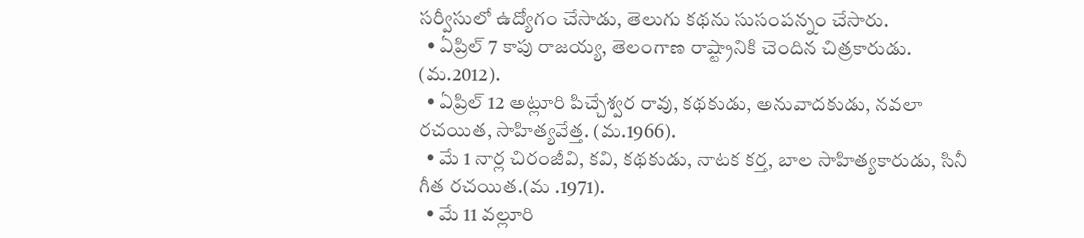సర్వీసులో ఉద్యోగం చేసాడు, తెలుగు కథను సుసంపన్నం చేసారు.
  • ఏప్రిల్ 7 కాపు రాజయ్య, తెలంగాణ రాష్ట్రానికి చెందిన చిత్రకారుడు. (మ.2012).
  • ఏప్రిల్ 12 అట్లూరి పిచ్చేశ్వర రావు, కథకుడు, అనువాదకుడు, నవలా రచయిత, సాహిత్యవేత్త. (మ.1966).
  • మే 1 నార్ల చిరంజీవి, కవి, కథకుడు, నాటక కర్త, బాల సాహిత్యకారుడు, సినీ గీత రచయిత.(మ .1971).
  • మే 11 వల్లూరి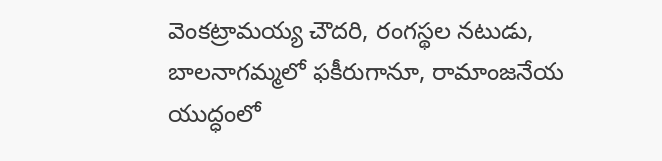వెంకట్రామయ్య చౌదరి, రంగస్థల నటుడు, బాలనాగమ్మలో ఫకీరుగానూ, రామాంజనేయ యుద్ధంలో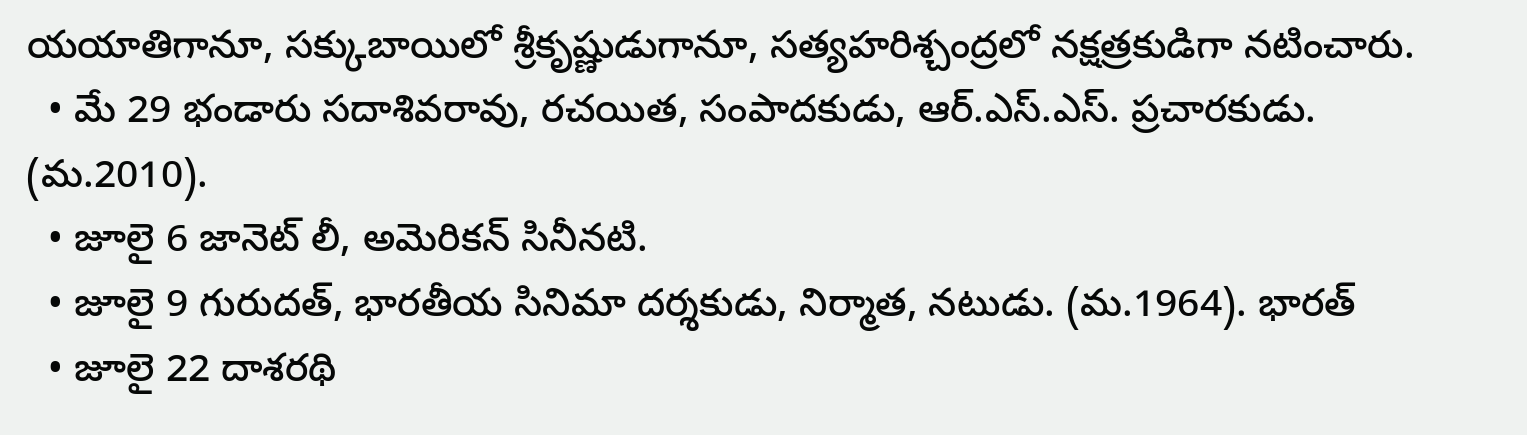యయాతిగానూ, సక్కుబాయిలో శ్రీకృష్ణుడుగానూ, సత్యహరిశ్చంద్రలో నక్షత్రకుడిగా నటించారు.
  • మే 29 భండారు సదాశివరావు, రచయిత, సంపాదకుడు, ఆర్.ఎస్.ఎస్. ప్రచారకుడు. (మ.2010).
  • జూలై 6 జానెట్ లీ, అమెరికన్ సినీనటి.
  • జూలై 9 గురుదత్, భారతీయ సినిమా దర్శకుడు, నిర్మాత, నటుడు. (మ.1964). భారత్
  • జూలై 22 దాశరథి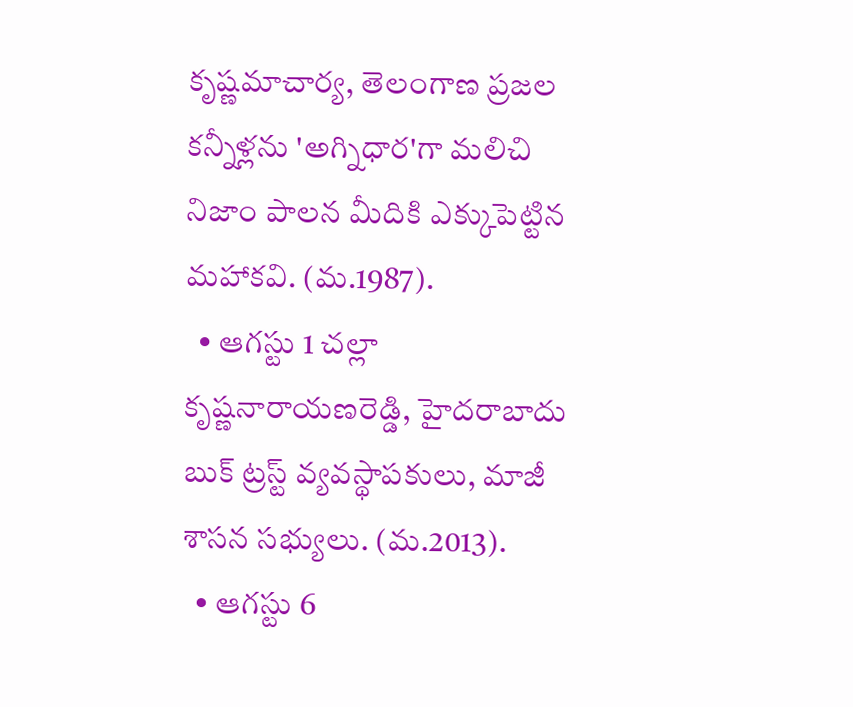కృష్ణమాచార్య, తెలంగాణ ప్రజల కన్నీళ్లను 'అగ్నిధార'గా మలిచి నిజాం పాలన మీదికి ఎక్కుపెట్టిన మహాకవి. (మ.1987).
  • ఆగస్టు 1 చల్లా కృష్ణనారాయణరెడ్డి, హైదరాబాదు‌ బుక్‌ ట్రస్ట్‌ వ్యవస్థాపకులు, మాజీ శాసన సభ్యులు. (మ.2013).
  • ఆగస్టు 6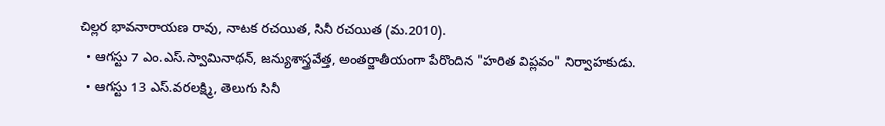చిల్లర భావనారాయణ రావు, నాటక రచయిత, సినీ రచయిత (మ.2010).
  • ఆగస్టు 7 ఎం.ఎస్.స్వామినాథన్, జన్యుశాస్త్రవేత్త, అంతర్జాతీయంగా పేరొందిన "హరిత విప్లవం" నిర్వాహకుడు.
  • ఆగస్టు 13 ఎస్.వరలక్ష్మి, తెలుగు సినీ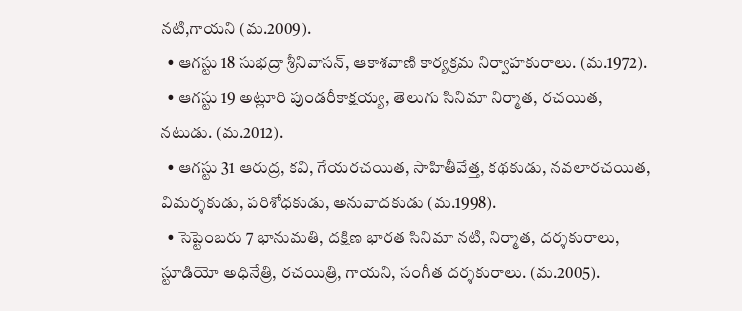నటి,గాయని (మ.2009).
  • ఆగస్టు 18 సుభద్రా శ్రీనివాసన్, ఆకాశవాణి కార్యక్రమ నిర్వాహకురాలు. (మ.1972).
  • ఆగస్టు 19 అట్లూరి పుండరీకాక్షయ్య, తెలుగు సినిమా నిర్మాత, రచయిత, నటుడు. (మ.2012).
  • ఆగస్టు 31 ఆరుద్ర, కవి, గేయరచయిత, సాహితీవేత్త, కథకుడు, నవలారచయిత, విమర్శకుడు, పరిశోధకుడు, అనువాదకుడు (మ.1998).
  • సెప్టెంబరు 7 భానుమతి, దక్షిణ భారత సినిమా నటి, నిర్మాత, దర్శకురాలు, స్టూడియో అధినేత్రి, రచయిత్రి, గాయని, సంగీత దర్శకురాలు. (మ.2005).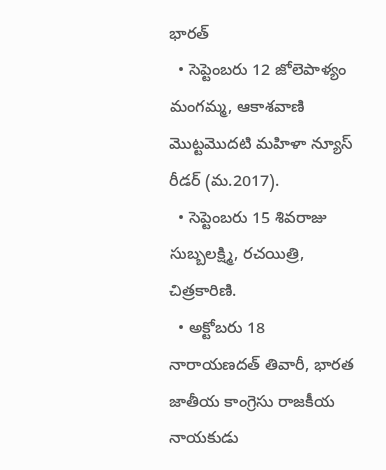భారత్
  • సెప్టెంబరు 12 జోలెపాళ్యం మంగమ్మ, ఆకాశవాణి మొట్టమొదటి మహిళా న్యూస్ రీడర్ (మ.2017).
  • సెప్టెంబరు 15 శివరాజు సుబ్బలక్ష్మి, రచయిత్రి, చిత్రకారిణి.
  • అక్టోబరు 18 నారాయణదత్ తివారీ, భారత జాతీయ కాంగ్రెసు రాజకీయ నాయకుడు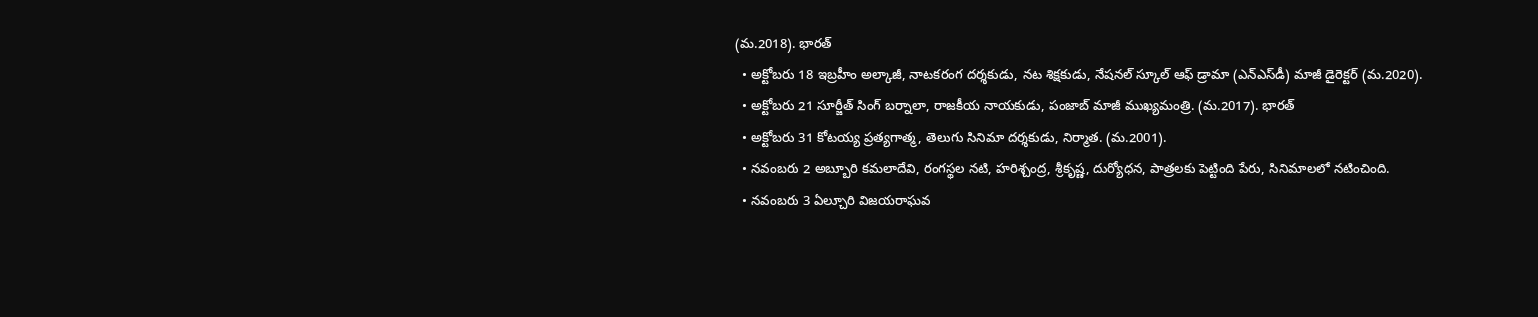(మ.2018). భారత్
  • అక్టోబరు 18 ఇబ్రహీం అల్కాజీ, నాటకరంగ దర్శకుడు, నట శిక్షకుడు, నేషనల్ స్కూల్ ఆఫ్ డ్రామా (ఎన్ఎస్‌డీ) మాజీ డైరెక్టర్ (మ.2020).
  • అక్టోబరు 21 సూర్జీత్ సింగ్ బర్నాలా, రాజకీయ నాయకుడు, పంజాబ్ మాజీ ముఖ్యమంత్రి. (మ.2017). భారత్
  • అక్టోబరు 31 కోటయ్య ప్రత్యగాత్మ, తెలుగు సినిమా దర్శకుడు, నిర్మాత. (మ.2001).
  • నవంబరు 2 అబ్బూరి కమలాదేవి, రంగస్థల నటి, హరిశ్చంద్ర, శ్రీకృష్ణ, దుర్యోధన, పాత్రలకు పెట్టింది పేరు, సినిమాలలో నటించింది.
  • నవంబరు 3 ఏల్చూరి విజయరాఘవ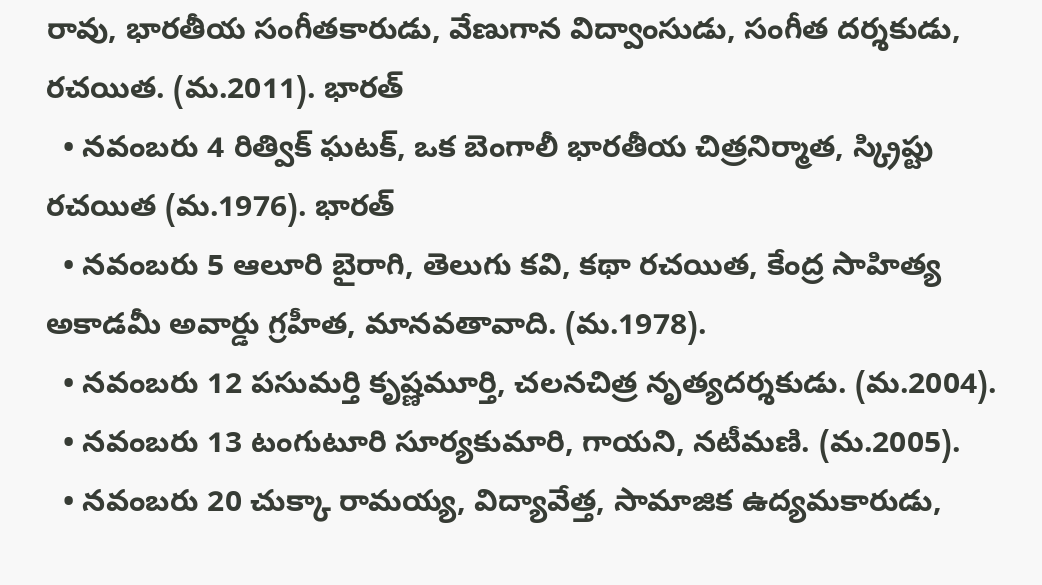రావు, భారతీయ సంగీతకారుడు, వేణుగాన విద్వాంసుడు, సంగీత దర్శకుడు, రచయిత. (మ.2011). భారత్
  • నవంబరు 4 రిత్విక్ ఘటక్, ఒక బెంగాలీ భారతీయ చిత్రనిర్మాత, స్క్రిప్టు రచయిత (మ.1976). భారత్
  • నవంబరు 5 ఆలూరి బైరాగి, తెలుగు కవి, కథా రచయిత, కేంద్ర సాహిత్య అకాడమీ అవార్డు గ్రహీత, మానవతావాది. (మ.1978).
  • నవంబరు 12 పసుమర్తి కృష్ణమూర్తి, చలనచిత్ర నృత్యదర్శకుడు. (మ.2004).
  • నవంబరు 13 టంగుటూరి సూర్యకుమారి, గాయని, నటీమణి. (మ.2005).
  • నవంబరు 20 చుక్కా రామయ్య, విద్యావేత్త, సామాజిక ఉద్యమకారుడు,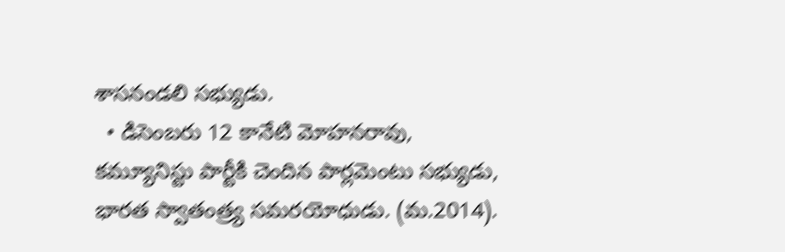శాసనండలి సభ్యుడు.
  • డిసెంబరు 12 కానేటి మోహనరావు, కమ్యూనిస్టు పార్టీకి చెందిన పార్లమెంటు సభ్యుడు, భారత స్వాతంత్ర్య సమరయోధుడు. (మ.2014).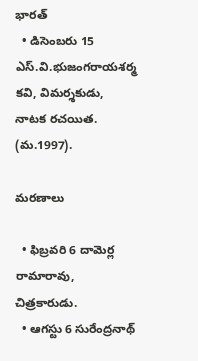భారత్
  • డిసెంబరు 15 ఎస్.వి.భుజంగరాయశర్మ కవి, విమర్శకుడు, నాటక రచయిత. (మ.1997).

మరణాలు

  • ఫిబ్రవరి 6 దామెర్ల రామారావు, చిత్రకారుడు.
  • ఆగస్టు 6 సురేంద్రనాథ్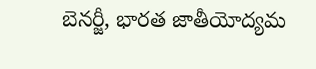బెనర్జీ, భారత జాతీయోద్యమ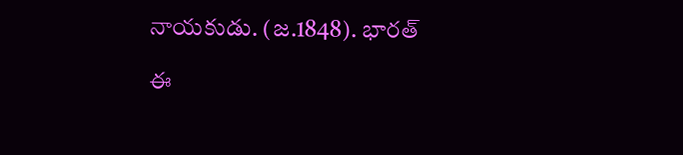నాయకుడు. (జ.1848). భారత్

ఈ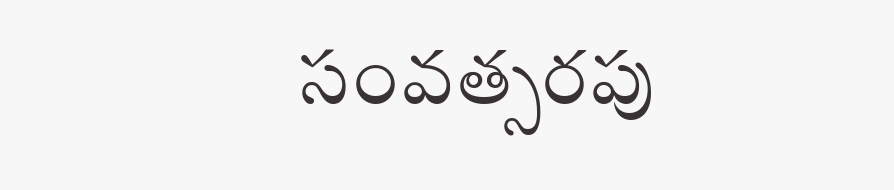సంవత్సరపు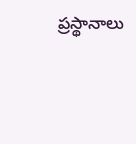ప్రస్థానాలు